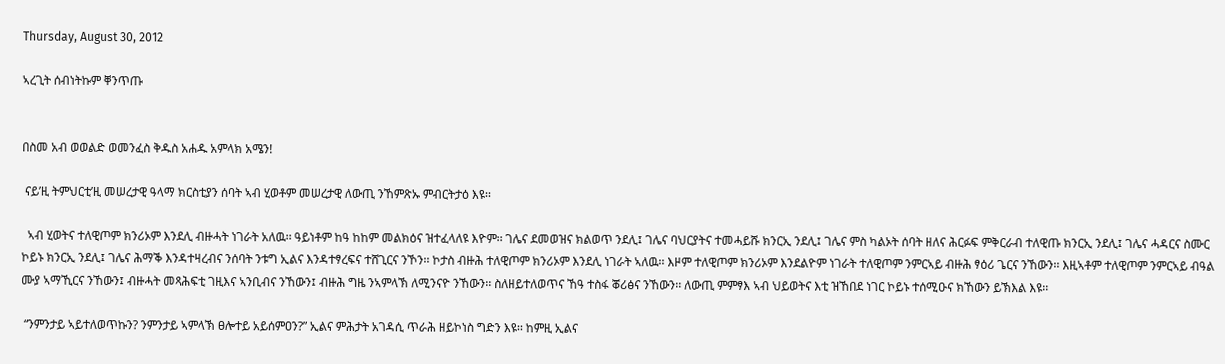Thursday, August 30, 2012

ኣረጊት ሰብነትኩም ቐንጥጡ


በስመ አብ ወወልድ ወመንፈስ ቅዱስ አሐዱ አምላክ አሜን!

 ናይ’ዚ ትምህርቲ’ዚ መሠረታዊ ዓላማ ክርስቲያን ሰባት ኣብ ሂወቶም መሠረታዊ ለውጢ ንኸምጽኡ ምብርትታዕ እዩ፡፡

  ኣብ ሂወትና ተለዊጦም ክንሪኦም እንደሊ ብዙሓት ነገራት አለዉ፡፡ ዓይነቶም ከዓ ከከም መልክዕና ዝተፈላለዩ እዮም፡፡ ገሌና ደመወዝና ክልወጥ ንደሊ፤ ገሌና ባህርያትና ተመሓይሹ ክንርኢ ንደሊ፤ ገሌና ምስ ካልኦት ሰባት ዘለና ሕርፉፍ ምቅርራብ ተለዊጡ ክንርኢ ንደሊ፤ ገሌና ሓዳርና ስሙር ኮይኑ ክንርኢ ንደሊ፤ ገሌና ሕማቕ እንዳተዛረብና ንሰባት ንቱግ ኢልና እንዳተፃረፍና ተሸጊርና ንኾን፡፡ ኮታስ ብዙሕ ተለዊጦም ክንሪኦም እንደሊ ነገራት ኣለዉ፡፡ እዞም ተለዊጦም ክንሪኦም እንደልዮም ነገራት ተለዊጦም ንምርኣይ ብዙሕ ፃዕሪ ጌርና ንኸውን፡፡ እዚኣቶም ተለዊጦም ንምርኣይ ብዓል ሙያ ኣማኺርና ንኸውን፤ ብዙሓት መጻሕፍቲ ገዚእና ኣንቢብና ንኸውን፤ ብዙሕ ግዜ ንኣምላኽ ለሚንናዮ ንኸውን፡፡ ስለዘይተለወጥና ኸዓ ተስፋ ቖሪፅና ንኸውን፡፡ ለውጢ ምምፃእ ኣብ ህይወትና እቲ ዝኸበደ ነገር ኮይኑ ተሰሚዑና ክኸውን ይኽእል እዩ፡፡

 “ንምንታይ ኣይተለወጥኩን? ንምንታይ ኣምላኽ ፀሎተይ አይሰምዐን?” ኢልና ምሕታት አገዳሲ ጥራሕ ዘይኮነስ ግድን እዩ፡፡ ከምዚ ኢልና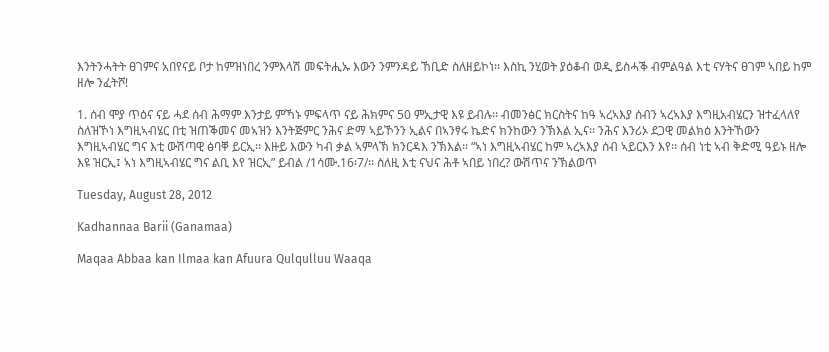እንትንሓትት ፀገምና አበየናይ ቦታ ከምዝነበረ ንምእላሽ መፍትሒኡ እውን ንምንዳይ ኸቢድ ስለዘይኮነ፡፡ እስኪ ንሂወት ያዕቆብ ወዲ ይስሓቕ ብምልዓል እቲ ናሃትና ፀገም ኣበይ ከም ዘሎ ንፈትሾ!

1. ሰብ ሞያ ጥዕና ናይ ሓደ ሰብ ሕማም እንታይ ምኻኑ ምፍላጥ ናይ ሕክምና 50 ምኢታዊ እዩ ይብሉ፡፡ ብመንፅር ክርስትና ከዓ ኣረኣእያ ሰብን ኣረኣእያ እግዚአብሄርን ዝተፈላለየ ስለዝኾነ እግዚኣብሄር በቲ ዝጠቕመና መኣዝን እንትጅምር ንሕና ድማ ኣይኾንን ኢልና በኣንፃሩ ኬድና ክንከውን ንኽእል ኢና፡፡ ንሕና እንሪኦ ደጋዊ መልክዕ እንትኸውን እግዚኣብሄር ግና እቲ ውሽጣዊ ፅባቐ ይርኢ፡፡ እዙይ እውን ካብ ቃል ኣምላኽ ክንርዳእ ንኽእል፡፡ “ኣነ እግዚኣብሄር ከም ኣረኣእያ ሰብ ኣይርእን እየ፡፡ ሰብ ነቲ ኣብ ቅድሚ ዓይኑ ዘሎ እዩ ዝርኢ፤ ኣነ እግዚኣብሄር ግና ልቢ እየ ዝርኢ” ይብል /1ሳሙ.16፡7/፡፡ ስለዚ እቲ ናህና ሕቶ ኣበይ ነበረ? ውሽጥና ንኽልወጥ

Tuesday, August 28, 2012

Kadhannaa Barii (Ganamaa)

Maqaa Abbaa kan Ilmaa kan Afuura Qulqulluu Waaqa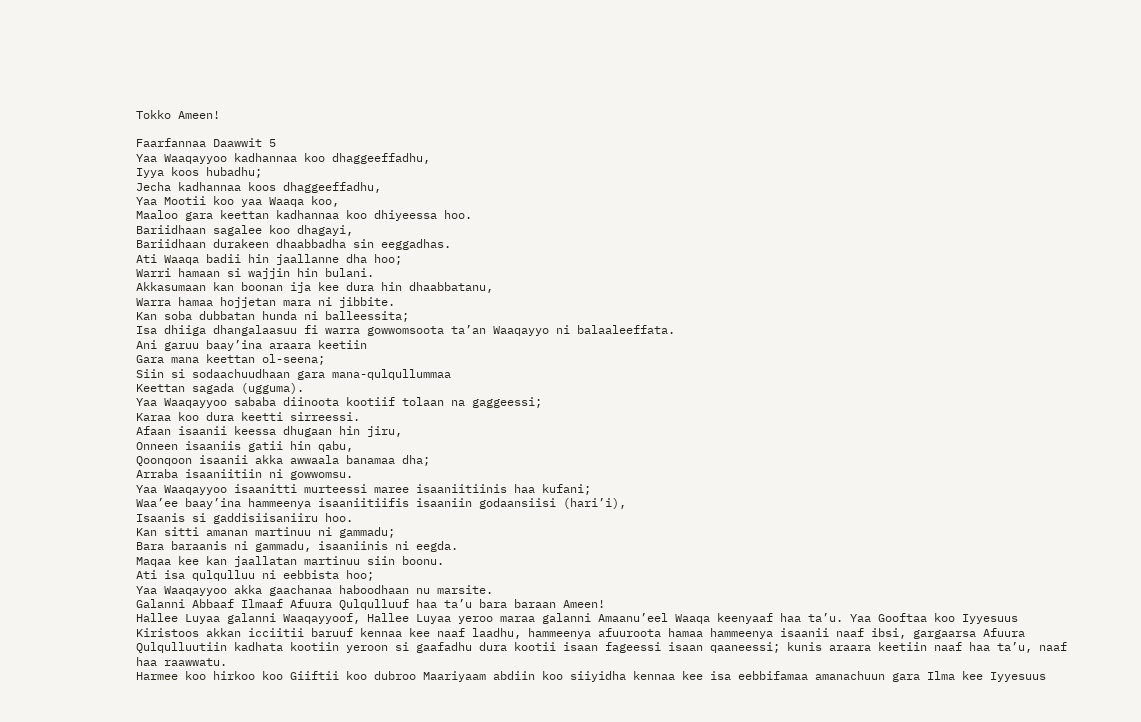Tokko Ameen!

Faarfannaa Daawwit 5
Yaa Waaqayyoo kadhannaa koo dhaggeeffadhu,
Iyya koos hubadhu;
Jecha kadhannaa koos dhaggeeffadhu,
Yaa Mootii koo yaa Waaqa koo,
Maaloo gara keettan kadhannaa koo dhiyeessa hoo.
Bariidhaan sagalee koo dhagayi,
Bariidhaan durakeen dhaabbadha sin eeggadhas.
Ati Waaqa badii hin jaallanne dha hoo;
Warri hamaan si wajjin hin bulani.
Akkasumaan kan boonan ija kee dura hin dhaabbatanu,
Warra hamaa hojjetan mara ni jibbite.
Kan soba dubbatan hunda ni balleessita;
Isa dhiiga dhangalaasuu fi warra gowwomsoota ta’an Waaqayyo ni balaaleeffata.
Ani garuu baay’ina araara keetiin
Gara mana keettan ol-seena;
Siin si sodaachuudhaan gara mana-qulqullummaa
Keettan sagada (ugguma).
Yaa Waaqayyoo sababa diinoota kootiif tolaan na gaggeessi;
Karaa koo dura keetti sirreessi.
Afaan isaanii keessa dhugaan hin jiru,
Onneen isaaniis gatii hin qabu,
Qoonqoon isaanii akka awwaala banamaa dha;
Arraba isaaniitiin ni gowwomsu.
Yaa Waaqayyoo isaanitti murteessi maree isaaniitiinis haa kufani;
Waa’ee baay’ina hammeenya isaaniitiifis isaaniin godaansiisi (hari’i),
Isaanis si gaddisiisaniiru hoo.
Kan sitti amanan martinuu ni gammadu;
Bara baraanis ni gammadu, isaaniinis ni eegda.
Maqaa kee kan jaallatan martinuu siin boonu.
Ati isa qulqulluu ni eebbista hoo;
Yaa Waaqayyoo akka gaachanaa haboodhaan nu marsite.
Galanni Abbaaf Ilmaaf Afuura Qulqulluuf haa ta’u bara baraan Ameen!
Hallee Luyaa galanni Waaqayyoof, Hallee Luyaa yeroo maraa galanni Amaanu’eel Waaqa keenyaaf haa ta’u. Yaa Gooftaa koo Iyyesuus Kiristoos akkan icciitii baruuf kennaa kee naaf laadhu, hammeenya afuuroota hamaa hammeenya isaanii naaf ibsi, gargaarsa Afuura Qulqulluutiin kadhata kootiin yeroon si gaafadhu dura kootii isaan fageessi isaan qaaneessi; kunis araara keetiin naaf haa ta’u, naaf haa raawwatu.
Harmee koo hirkoo koo Giiftii koo dubroo Maariyaam abdiin koo siiyidha kennaa kee isa eebbifamaa amanachuun gara Ilma kee Iyyesuus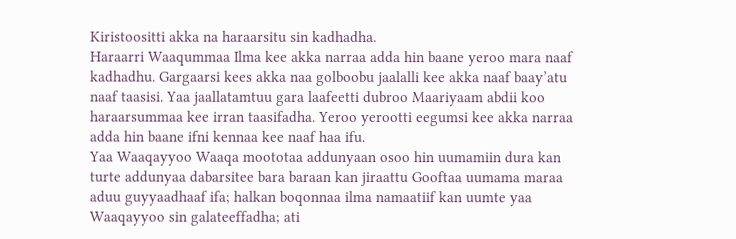Kiristoositti akka na haraarsitu sin kadhadha.
Haraarri Waaqummaa Ilma kee akka narraa adda hin baane yeroo mara naaf kadhadhu. Gargaarsi kees akka naa golboobu jaalalli kee akka naaf baay’atu naaf taasisi. Yaa jaallatamtuu gara laafeetti dubroo Maariyaam abdii koo haraarsummaa kee irran taasifadha. Yeroo yerootti eegumsi kee akka narraa adda hin baane ifni kennaa kee naaf haa ifu.
Yaa Waaqayyoo Waaqa moototaa addunyaan osoo hin uumamiin dura kan turte addunyaa dabarsitee bara baraan kan jiraattu Gooftaa uumama maraa aduu guyyaadhaaf ifa; halkan boqonnaa ilma namaatiif kan uumte yaa Waaqayyoo sin galateeffadha; ati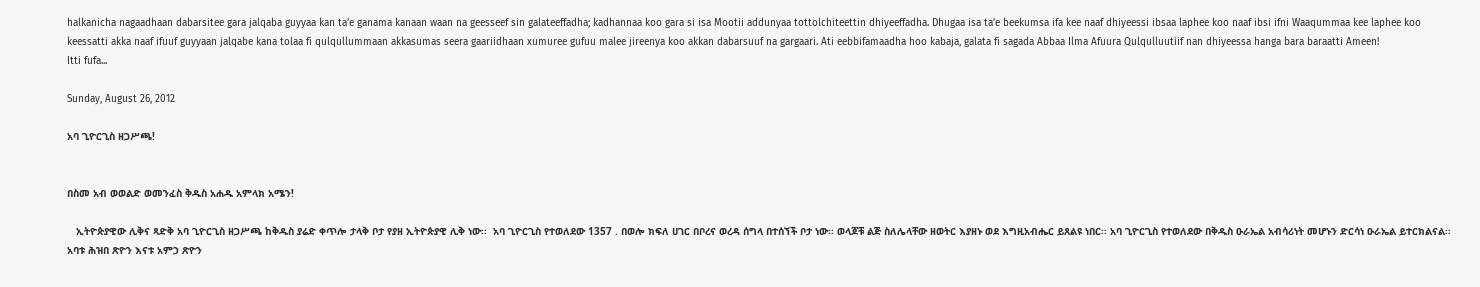halkanicha nagaadhaan dabarsitee gara jalqaba guyyaa kan ta’e ganama kanaan waan na geesseef sin galateeffadha; kadhannaa koo gara si isa Mootii addunyaa tottolchiteettin dhiyeeffadha. Dhugaa isa ta’e beekumsa ifa kee naaf dhiyeessi ibsaa laphee koo naaf ibsi ifni Waaqummaa kee laphee koo keessatti akka naaf ifuuf guyyaan jalqabe kana tolaa fi qulqullummaan akkasumas seera gaariidhaan xumuree gufuu malee jireenya koo akkan dabarsuuf na gargaari. Ati eebbifamaadha hoo kabaja, galata fi sagada Abbaa Ilma Afuura Qulqulluutiif nan dhiyeessa hanga bara baraatti Ameen!
Itti fufa...

Sunday, August 26, 2012

አባ ጊዮርጊስ ዘጋሥጫ!


በስመ አብ ወወልድ ወመንፈስ ቅዱስ አሐዱ አምላክ አሜን!

   ኢትዮጵያዊው ሊቅና ጻድቅ አባ ጊዮርጊስ ዘጋሥጫ ከቅዱስ ያሬድ ቀጥሎ ታላቅ ቦታ የያዘ ኢትዮጵያዊ ሊቅ ነው፡፡  አባ ጊዮርጊስ የተወለደው 1357 . በወሎ ክፍለ ሀገር በቦረና ወረዳ ሰግላ በተሰኘች ቦታ ነው፡፡ ወላጆቹ ልጅ ስለሌላቸው ዘወትር እያዘኑ ወደ እግዚአብሔር ይጸልዩ ነበር፡፡ አባ ጊዮርጊስ የተወለደው በቅዱስ ዑራኤል አብሳሪነት መሆኑን ድርሳነ ዑራኤል ይተርክልናል፡፡ አባቱ ሕዝበ ጽዮን እናቱ አምኃ ጽዮን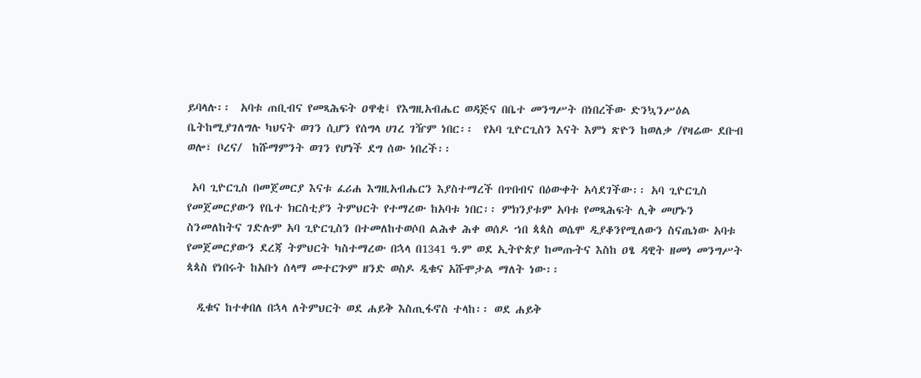ይባላሉ፡፡  አባቱ ጠቢብና የመጻሕፍት ዐዋቂ፤ የእግዚአብሔር ወዳጅና በቤተ መንግሥት በነበረችው ድንኳንሥዕል ቤትከሚያገለግሉ ካህናት ወገን ሲሆን የሰግላ ሀገረ ገዥም ነበር፡፡  የአባ ጊዮርጊስን እናት እምነ ጽዮን ከወለቃ /የዛሬው ደቡብ ወሎ፣ ቦረና/  ከሹማምንት ወገን የሆነች ደግ ሰው ነበረች፡፡

 አባ ጊዮርጊስ በመጀመርያ እናቱ ፈሪሐ እግዚአብሔርን እያስተማረች በጥበብና በዕውቀት አሳደገችው፡፡ አባ ጊዮርጊስ የመጀመርያውን የቤተ ክርስቲያን ትምህርት የተማረው ከአባቱ ነበር፡፡ ምክንያቱም አባቱ የመጻሕፍት ሊቅ መሆኑን ስንመለከትና ገድሉም አባ ጊዮርጊስን በተመለከተወሶበ ልሕቀ ሕቀ ወሰዶ ኀበ ጳጳስ ወሴሞ ዲያቆንየሚለውን ስናጤነው አባቱ የመጀመርያውን ደረጃ ትምህርት ካስተማረው በኋላ በ1341 ዓ.ም ወደ ኢትዮጵያ ከመጡትና እስከ ዐፄ ዳዊት ዘመነ መንግሥት ጳጳስ የነበሩት ከአቡነ ሰላማ መተርጕም ዘንድ ወስዶ ዲቁና አሹሞታል ማለት ነው፡፡

  ዲቁና ከተቀበለ በኋላ ለትምህርት ወደ ሐይቅ እስጢፋኖስ ተላከ፡፡ ወደ ሐይቅ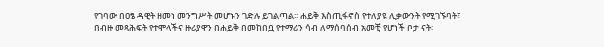የገባው በዐፄ ዳዊት ዘመነ መንግሥት መሆኑን ገድሉ ይገልጣል፡፡ ሐይቅ እስጢፋኖስ የተለያዩ ሊቃውንት የሚገኙባት፣ በብዙ መጻሕፍት የተሞላችና ዙሪያዋን በሐይቅ በመከበቧ የተማሪን ሳብ ለማሰባሰብ አመቺ የሆነች ቦታ ናት፡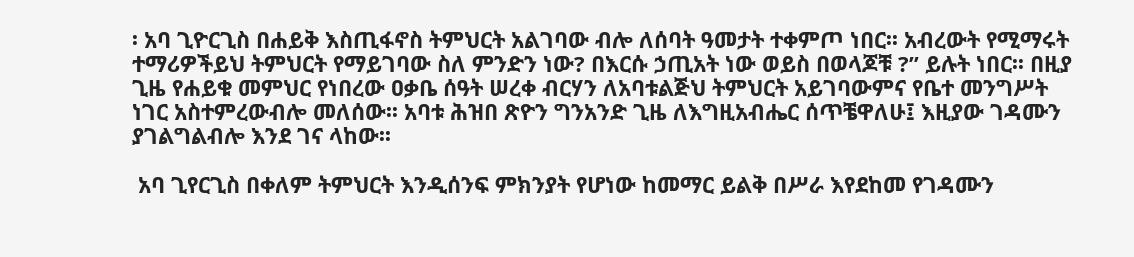፡ አባ ጊዮርጊስ በሐይቅ እስጢፋኖስ ትምህርት አልገባው ብሎ ለሰባት ዓመታት ተቀምጦ ነበር፡፡ አብረውት የሚማሩት ተማሪዎችይህ ትምህርት የማይገባው ስለ ምንድን ነው? በእርሱ ኃጢአት ነው ወይስ በወላጆቹ ?” ይሉት ነበር፡፡ በዚያ ጊዜ የሐይቁ መምህር የነበረው ዐቃቤ ሰዓት ሠረቀ ብርሃን ለአባቱልጅህ ትምህርት አይገባውምና የቤተ መንግሥት ነገር አስተምረውብሎ መለሰው፡፡ አባቱ ሕዝበ ጽዮን ግንአንድ ጊዜ ለእግዚአብሔር ሰጥቼዋለሁ፤ እዚያው ገዳሙን ያገልግልብሎ እንደ ገና ላከው፡፡

 አባ ጊየርጊስ በቀለም ትምህርት እንዲሰንፍ ምክንያት የሆነው ከመማር ይልቅ በሥራ እየደከመ የገዳሙን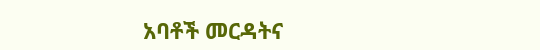አባቶች መርዳትና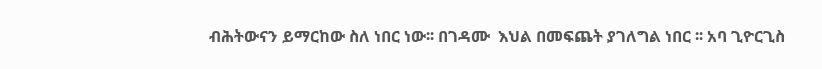ብሕትውናን ይማርከው ስለ ነበር ነው፡፡ በገዳሙ  እህል በመፍጨት ያገለግል ነበር ፡፡ አባ ጊዮርጊስ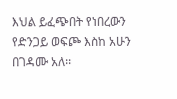እህል ይፈጭበት የነበረውን የድንጋይ ወፍጮ እስከ አሁን በገዳሙ አለ፡፡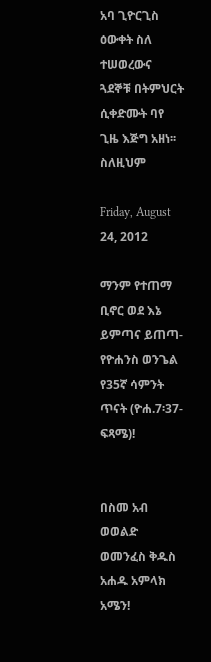አባ ጊዮርጊስ ዕውቀት ስለ ተሠወረውና ጓደኞቹ በትምህርት ሲቀድሙት ባየ ጊዜ እጅግ አዘነ፡፡ ስለዚህም

Friday, August 24, 2012

ማንም የተጠማ ቢኖር ወደ እኔ ይምጣና ይጠጣ- የዮሐንስ ወንጌል የ35ኛ ሳምንት ጥናት (ዮሐ.7፡37-ፍጻሜ)!


በስመ አብ ወወልድ ወመንፈስ ቅዱስ አሐዱ አምላክ አሜን!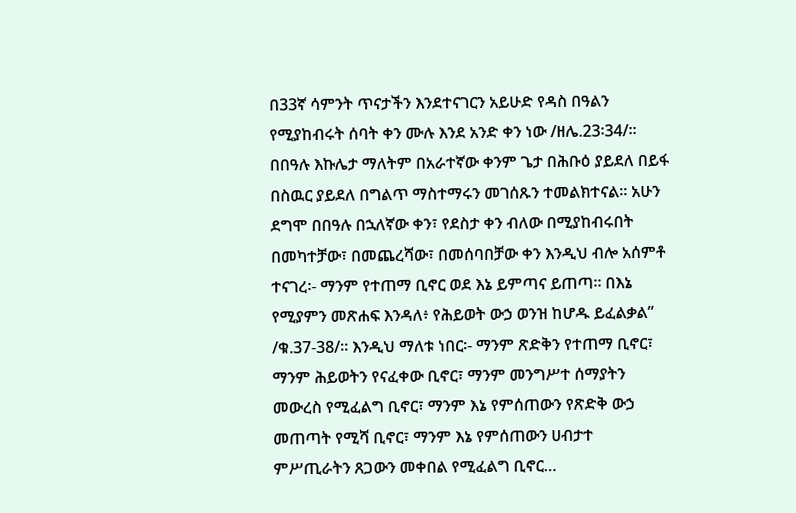በ33ኛ ሳምንት ጥናታችን እንደተናገርን አይሁድ የዳስ በዓልን የሚያከብሩት ሰባት ቀን ሙሉ እንደ አንድ ቀን ነው /ዘሌ.23፡34/፡፡ በበዓሉ እኩሌታ ማለትም በአራተኛው ቀንም ጌታ በሕቡዕ ያይደለ በይፋ በስዉር ያይደለ በግልጥ ማስተማሩን መገሰጹን ተመልክተናል፡፡ አሁን ደግሞ በበዓሉ በኋለኛው ቀን፣ የደስታ ቀን ብለው በሚያከብሩበት በመካተቻው፣ በመጨረሻው፣ በመሰባበቻው ቀን እንዲህ ብሎ አሰምቶ ተናገረ፡- ማንም የተጠማ ቢኖር ወደ እኔ ይምጣና ይጠጣ። በእኔ የሚያምን መጽሐፍ እንዳለ፥ የሕይወት ውኃ ወንዝ ከሆዱ ይፈልቃል” /ቁ.37-38/። እንዲህ ማለቱ ነበር፡- ማንም ጽድቅን የተጠማ ቢኖር፣ ማንም ሕይወትን የናፈቀው ቢኖር፣ ማንም መንግሥተ ሰማያትን መውረስ የሚፈልግ ቢኖር፣ ማንም እኔ የምሰጠውን የጽድቅ ውኃ መጠጣት የሚሻ ቢኖር፣ ማንም እኔ የምሰጠውን ሀብታተ ምሥጢራትን ጸጋውን መቀበል የሚፈልግ ቢኖር…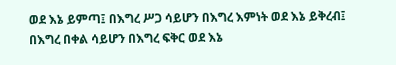ወደ እኔ ይምጣ፤ በእግረ ሥጋ ሳይሆን በእግረ እምነት ወደ እኔ ይቅረብ፤ በእግረ በቀል ሳይሆን በእግረ ፍቅር ወደ እኔ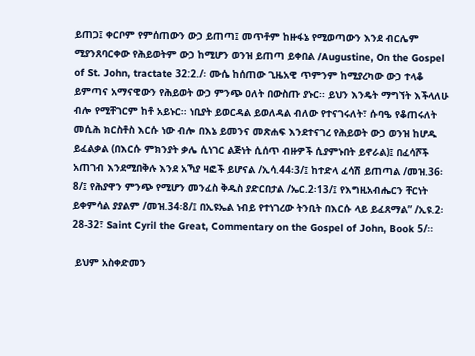ይጠጋ፤ ቀርቦም የምሰጠውን ውኃ ይጠጣ፤ መጥቶም ከዙፋኔ የሚወጣውን እንደ ብርሌም ሚያንጸባርቀው የሕይወትም ውኃ ከሚሆን ወንዝ ይጠጣ ይቀበል /Augustine, On the Gospel of St. John, tractate 32:2./፡ ሙሴ ከሰጠው ጊዜአዊ ጥምንም ከሚያረካው ውኃ ተላቆ ይምጣና አማናዊውን የሕይወት ውኃ ምንጭ ዐለት በውስጡ ያኑር፡፡ ይህን እንዴት ማግኘት እችላለሁ ብሎ የሚቸገርም ከቶ አይኑር፡፡ ነቢያት ይወርዳል ይወለዳል ብለው የተናገሩለት፣ ሱባዔ የቆጠሩለት መሲሕ ክርስቶስ እርሱ ነው ብሎ በእኔ ይመንና መጽሐፍ እንደተናገረ የሕይወት ውኃ ወንዝ ከሆዱ ይፈልቃል (በእርሱ ምክንያት ቃሌ ሲነገር ልጅነት ሲሰጥ ብዙዎች ሲያምኑበት ይኖራል)፤ በፈሳሾች አጠገብ እንደሚበቅሉ እንደ አኻያ ዛፎች ይሆናል /ኢሳ.44፡3/፤ ከተድላ ፈሳሽ ይጠጣል /መዝ.36፡8/፤ የሕያዋን ምንጭ የሚሆን መንፈስ ቅዱስ ያድርበታል /ኤር.2፡13/፤ የእግዚአብሔርን ቸርነት ይቀምሳል ያያልም /መዝ.34፡8/፤ በኢዩኤል ነብይ የተነገረው ትንቢት በእርሱ ላይ ይፈጸማል” /ኢዩ.2፡28-32፣ Saint Cyril the Great, Commentary on the Gospel of John, Book 5/፡፡

 ይህም አስቀድመን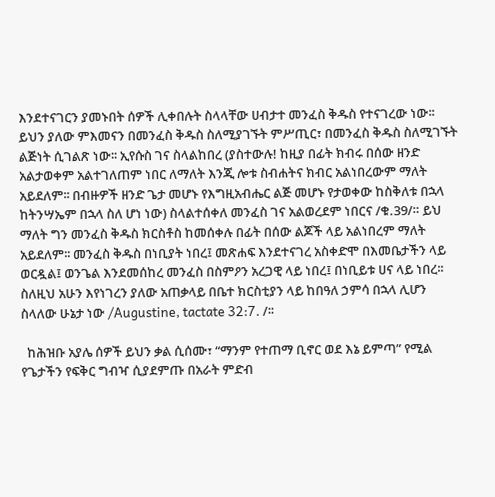እንደተናገርን ያመኑበት ሰዎች ሊቀበሉት ስላላቸው ሀብታተ መንፈስ ቅዱስ የተናገረው ነው፡፡ ይህን ያለው ምእመናን በመንፈስ ቅዱስ ስለሚያገኙት ምሥጢር፣ በመንፈስ ቅዱስ ስለሚገኙት ልጅነት ሲገልጽ ነው፡፡ ኢየሱስ ገና ስላልከበረ (ያስተውሉ! ከዚያ በፊት ክብሩ በሰው ዘንድ አልታወቀም አልተገለጠም ነበር ለማለት እንጂ ሎቱ ስብሐትና ክብር አልነበረውም ማለት አይደለም፡፡ በብዙዎች ዘንድ ጌታ መሆኑ የእግዚአብሔር ልጅ መሆኑ የታወቀው ከስቅለቱ በኋላ ከትንሣኤም በኋላ ስለ ሆነ ነው) ስላልተሰቀለ መንፈስ ገና አልወረደም ነበርና /ቁ.39/። ይህ ማለት ግን መንፈስ ቅዱስ ክርስቶስ ከመሰቀሉ በፊት በሰው ልጆች ላይ አልነበረም ማለት አይደለም፡፡ መንፈስ ቅዱስ በነቢያት ነበረ፤ መጽሐፍ እንደተናገረ አስቀድሞ በእመቤታችን ላይ ወርዷል፤ ወንጌል እንደመሰከረ መንፈስ በስምዖን አረጋዊ ላይ ነበረ፤ በነቢይቱ ሀና ላይ ነበረ፡፡ ስለዚህ አሁን እየነገረን ያለው አጠቃላይ በቤተ ክርስቲያን ላይ ከበዓለ ኃምሳ በኋላ ሊሆን ስላለው ሁኔታ ነው /Augustine, tactate 32:7. /፡፡

  ከሕዝቡ አያሌ ሰዎች ይህን ቃል ሲሰሙ፣ “ማንም የተጠማ ቢኖር ወደ እኔ ይምጣ” የሚል የጌታችን የፍቅር ግብዣ ሲያደምጡ በአራት ምድብ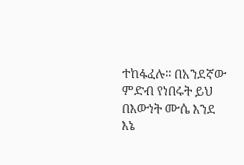ተከፋፈሉ፡፡ በአንደኛው ምድብ የነበሩት ይህ በእውነት ሙሴ እንደ እኔ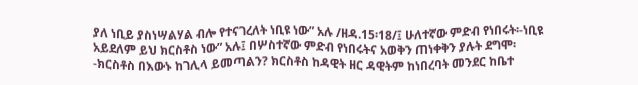ያለ ነቢይ ያስነሣልሃል ብሎ የተናገረለት ነቢዩ ነው” አሉ /ዘዳ.15፡18/፤ ሁለተኛው ምድብ የነበሩት፡-ነቢዩ አይደለም ይህ ክርስቶስ ነው” አሉ፤ በሦስተኛው ምድብ የነበሩትና አወቅን ጠነቀቅን ያሉት ደግሞ፡-ክርስቶስ በእውኑ ከገሊላ ይመጣልን? ክርስቶስ ከዳዊት ዘር ዳዊትም ከነበረባት መንደር ከቤተ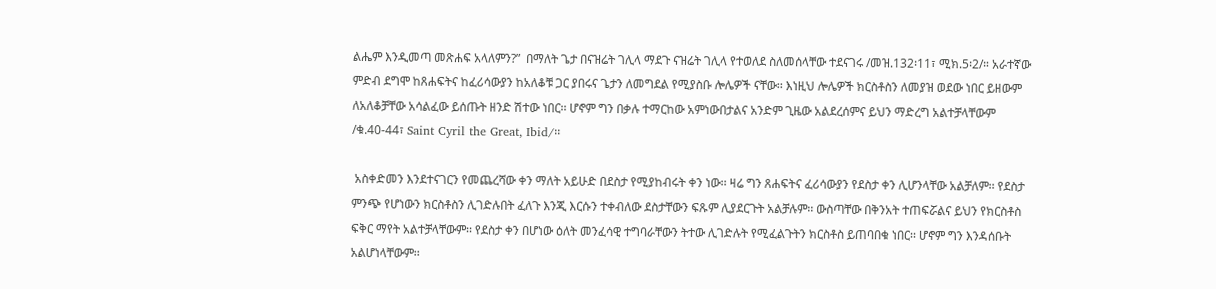ልሔም እንዲመጣ መጽሐፍ አላለምን?”  በማለት ጌታ በናዝሬት ገሊላ ማደጉ ናዝሬት ገሊላ የተወለደ ስለመሰላቸው ተደናገሩ /መዝ.132፡11፣ ሚክ.5፡2/። አራተኛው ምድብ ደግሞ ከጸሐፍትና ከፈሪሳውያን ከአለቆቹ ጋር ያበሩና ጌታን ለመግደል የሚያስቡ ሎሌዎች ናቸው፡፡ እነዚህ ሎሌዎች ክርስቶስን ለመያዝ ወደው ነበር ይዘውም ለአለቆቻቸው አሳልፈው ይሰጡት ዘንድ ሽተው ነበር፡፡ ሆኖም ግን በቃሉ ተማርከው አምነውበታልና አንድም ጊዜው አልደረሰምና ይህን ማድረግ አልተቻላቸውም /ቁ.40-44፣ Saint Cyril the Great, Ibid/፡፡

 አስቀድመን እንደተናገርን የመጨረሻው ቀን ማለት አይሁድ በደስታ የሚያከብሩት ቀን ነው፡፡ ዛሬ ግን ጸሐፍትና ፈሪሳውያን የደስታ ቀን ሊሆንላቸው አልቻለም፡፡ የደስታ ምንጭ የሆነውን ክርስቶስን ሊገድሉበት ፈለጉ እንጂ እርሱን ተቀብለው ደስታቸውን ፍጹም ሊያደርጉት አልቻሉም፡፡ ውስጣቸው በቅንአት ተጠፍሯልና ይህን የክርስቶስ ፍቅር ማየት አልተቻላቸውም፡፡ የደስታ ቀን በሆነው ዕለት መንፈሳዊ ተግባራቸውን ትተው ሊገድሉት የሚፈልጉትን ክርስቶስ ይጠባበቁ ነበር፡፡ ሆኖም ግን እንዳሰቡት አልሆነላቸውም፡፡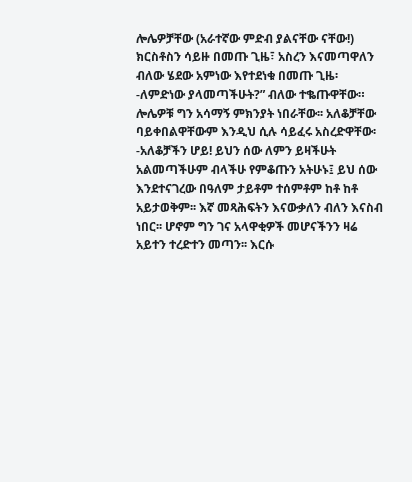ሎሌዎቻቸው (አራተኛው ምድብ ያልናቸው ናቸው!) ክርስቶስን ሳይዙ በመጡ ጊዜ፣ አስረን እናመጣዋለን ብለው ሄደው አምነው እየተደነቁ በመጡ ጊዜ፡-ለምድነው ያላመጣችሁት?” ብለው ተቈጡዋቸው። ሎሌዎቹ ግን አሳማኝ ምክንያት ነበራቸው፡፡ አለቆቻቸው ባይቀበልዋቸውም እንዲህ ሲሉ ሳይፈሩ አስረድዋቸው፡-አለቆቻችን ሆይ! ይህን ሰው ለምን ይዛችሁት አልመጣችሁም ብላችሁ የምቆጡን አትሁኑ፤ ይህ ሰው እንደተናገረው በዓለም ታይቶም ተሰምቶም ከቶ ከቶ አይታወቅም፡፡ እኛ መጻሕፍትን እናውቃለን ብለን እናስብ ነበር፡፡ ሆኖም ግን ገና አላዋቂዎች መሆናችንን ዛሬ አይተን ተረድተን መጣን፡፡ እርሱ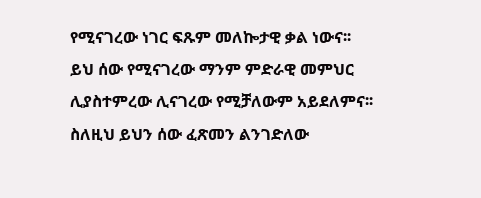የሚናገረው ነገር ፍጹም መለኰታዊ ቃል ነውና፡፡ ይህ ሰው የሚናገረው ማንም ምድራዊ መምህር ሊያስተምረው ሊናገረው የሚቻለውም አይደለምና፡፡ ስለዚህ ይህን ሰው ፈጽመን ልንገድለው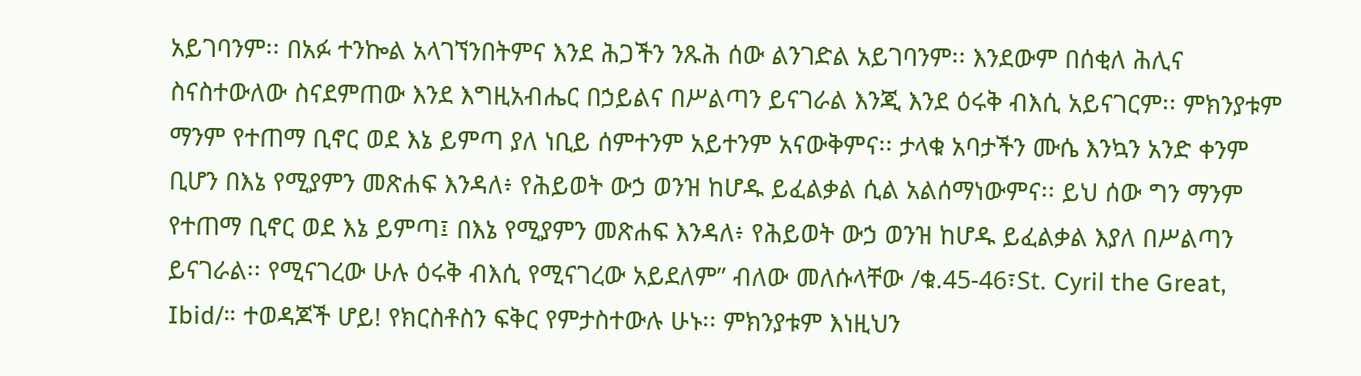አይገባንም፡፡ በአፉ ተንኰል አላገኘንበትምና እንደ ሕጋችን ንጹሕ ሰው ልንገድል አይገባንም፡፡ እንደውም በሰቂለ ሕሊና ስናስተውለው ስናደምጠው እንደ እግዚአብሔር በኃይልና በሥልጣን ይናገራል እንጂ እንደ ዕሩቅ ብእሲ አይናገርም፡፡ ምክንያቱም ማንም የተጠማ ቢኖር ወደ እኔ ይምጣ ያለ ነቢይ ሰምተንም አይተንም አናውቅምና፡፡ ታላቁ አባታችን ሙሴ እንኳን አንድ ቀንም ቢሆን በእኔ የሚያምን መጽሐፍ እንዳለ፥ የሕይወት ውኃ ወንዝ ከሆዱ ይፈልቃል ሲል አልሰማነውምና፡፡ ይህ ሰው ግን ማንም የተጠማ ቢኖር ወደ እኔ ይምጣ፤ በእኔ የሚያምን መጽሐፍ እንዳለ፥ የሕይወት ውኃ ወንዝ ከሆዱ ይፈልቃል እያለ በሥልጣን ይናገራል፡፡ የሚናገረው ሁሉ ዕሩቅ ብእሲ የሚናገረው አይደለም” ብለው መለሱላቸው /ቁ.45-46፣St. Cyril the Great, Ibid/። ተወዳጆች ሆይ! የክርስቶስን ፍቅር የምታስተውሉ ሁኑ፡፡ ምክንያቱም እነዚህን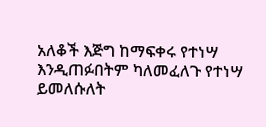አለቆች እጅግ ከማፍቀሩ የተነሣ እንዲጠፉበትም ካለመፈለጉ የተነሣ ይመለሱለት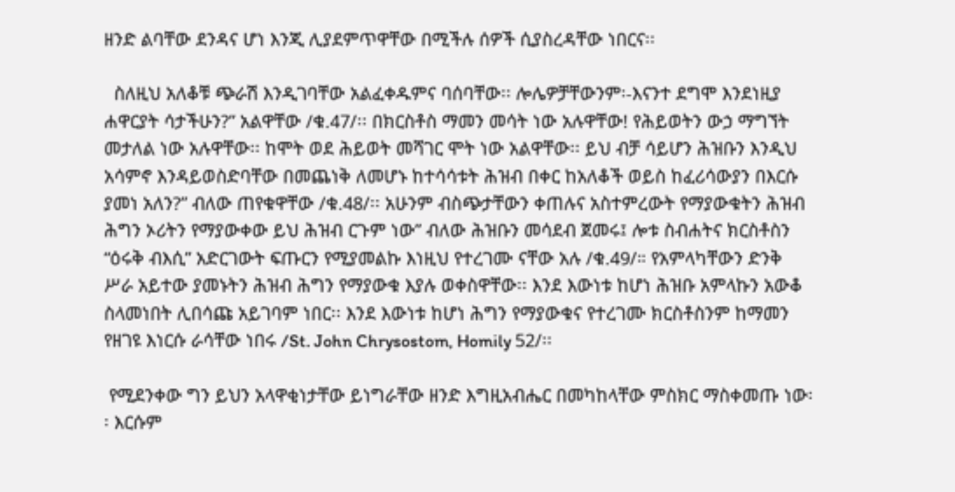ዘንድ ልባቸው ደንዳና ሆነ እንጂ ሊያደምጥዋቸው በሚችሉ ሰዎች ሲያስረዳቸው ነበርና፡፡

  ስለዚህ አለቆቹ ጭራሽ እንዲገባቸው አልፈቀዱምና ባሰባቸው፡፡ ሎሌዎቻቸውንም፡-እናንተ ደግሞ እንደነዚያ ሐዋርያት ሳታችሁን?” አልዋቸው /ቁ.47/፡፡ በክርስቶስ ማመን መሳት ነው አሉዋቸው! የሕይወትን ውኃ ማግኘት መታለል ነው አሉዋቸው፡፡ ከሞት ወደ ሕይወት መሻገር ሞት ነው አልዋቸው፡፡ ይህ ብቻ ሳይሆን ሕዝቡን እንዲህ አሳምኖ እንዳይወስድባቸው በመጨነቅ ለመሆኑ ከተሳሳቱት ሕዝብ በቀር ከአለቆች ወይስ ከፈሪሳውያን በእርሱ ያመነ አለን?” ብለው ጠየቁዋቸው /ቁ.48/፡፡ አሁንም ብስጭታቸውን ቀጠሉና አስተምረውት የማያውቁትን ሕዝብ ሕግን ኦሪትን የማያውቀው ይህ ሕዝብ ርጉም ነው” ብለው ሕዝቡን መሳደብ ጀመሩ፤ ሎቱ ስብሐትና ክርስቶስን “ዕሩቅ ብእሲ” አድርገውት ፍጡርን የሚያመልኩ እነዚህ የተረገሙ ናቸው አሉ /ቁ.49/። የአምላካቸውን ድንቅ ሥራ አይተው ያመኑትን ሕዝብ ሕግን የማያውቁ እያሉ ወቀስዋቸው፡፡ እንደ እውነቱ ከሆነ ሕዝቡ አምላኩን አውቆ ስላመነበት ሊበሳጩ አይገባም ነበር፡፡ እንደ እውነቱ ከሆነ ሕግን የማያውቁና የተረገሙ ክርስቶስንም ከማመን የዘገዩ እነርሱ ራሳቸው ነበሩ /St. John Chrysostom, Homily 52/፡፡

 የሚደንቀው ግን ይህን አላዋቂነታቸው ይነግራቸው ዘንድ እግዚአብሔር በመካከላቸው ምስክር ማስቀመጡ ነው፡፡ እርሱም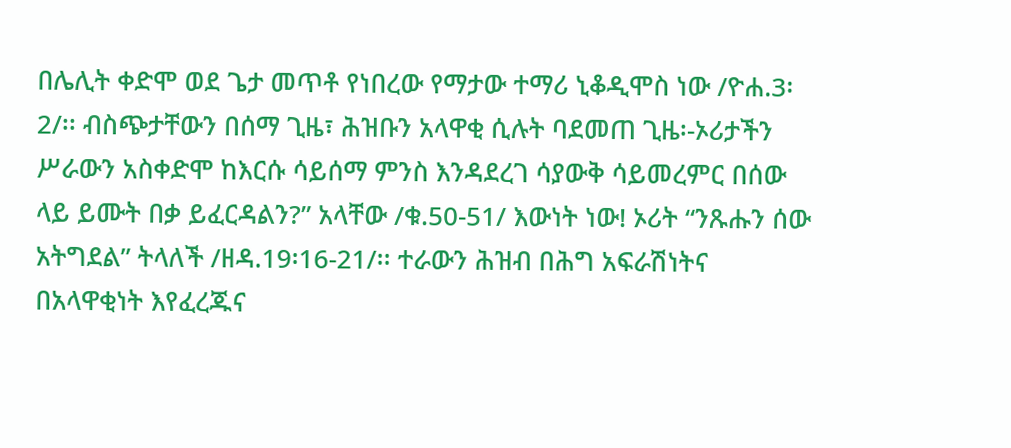በሌሊት ቀድሞ ወደ ጌታ መጥቶ የነበረው የማታው ተማሪ ኒቆዲሞስ ነው /ዮሐ.3፡2/፡፡ ብስጭታቸውን በሰማ ጊዜ፣ ሕዝቡን አላዋቂ ሲሉት ባደመጠ ጊዜ፡-ኦሪታችን ሥራውን አስቀድሞ ከእርሱ ሳይሰማ ምንስ እንዳደረገ ሳያውቅ ሳይመረምር በሰው ላይ ይሙት በቃ ይፈርዳልን?” አላቸው /ቁ.50-51/ እውነት ነው! ኦሪት “ንጹሑን ሰው አትግደል” ትላለች /ዘዳ.19፡16-21/፡፡ ተራውን ሕዝብ በሕግ አፍራሽነትና በአላዋቂነት እየፈረጁና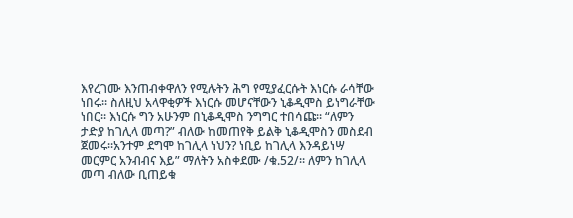እየረገሙ እንጠብቀዋለን የሚሉትን ሕግ የሚያፈርሱት እነርሱ ራሳቸው ነበሩ፡፡ ስለዚህ አላዋቂዎች እነርሱ መሆናቸውን ኒቆዲሞስ ይነግራቸው ነበር፡፡ እነርሱ ግን አሁንም በኒቆዲሞስ ንግግር ተበሳጩ፡፡ “ለምን ታድያ ከገሊላ መጣ?” ብለው ከመጠየቅ ይልቅ ኒቆዲሞስን መስደብ ጀመሩ፡፡አንተም ደግሞ ከገሊላ ነህን? ነቢይ ከገሊላ እንዳይነሣ መርምር አንብብና እይ” ማለትን አስቀደሙ /ቁ.52/። ለምን ከገሊላ መጣ ብለው ቢጠይቁ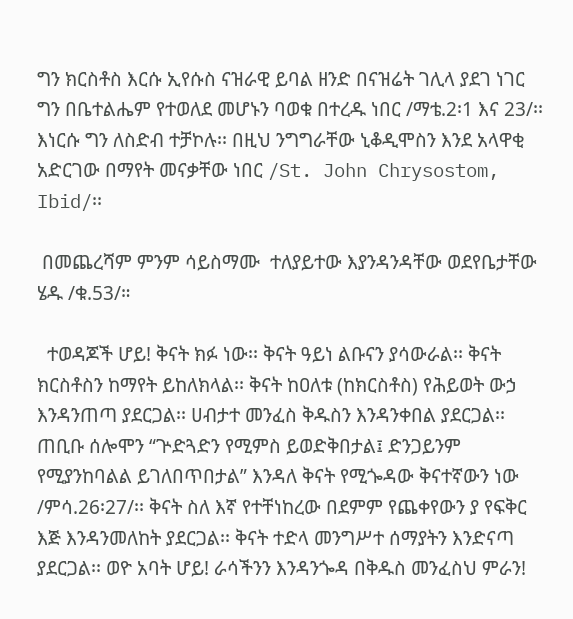ግን ክርስቶስ እርሱ ኢየሱስ ናዝራዊ ይባል ዘንድ በናዝሬት ገሊላ ያደገ ነገር ግን በቤተልሔም የተወለደ መሆኑን ባወቁ በተረዱ ነበር /ማቴ.2፡1 እና 23/፡፡ እነርሱ ግን ለስድብ ተቻኮሉ፡፡ በዚህ ንግግራቸው ኒቆዲሞስን እንደ አላዋቂ አድርገው በማየት መናቃቸው ነበር /St. John Chrysostom, Ibid/፡፡

 በመጨረሻም ምንም ሳይስማሙ  ተለያይተው እያንዳንዳቸው ወደየቤታቸው ሄዱ /ቁ.53/።

  ተወዳጆች ሆይ! ቅናት ክፉ ነው፡፡ ቅናት ዓይነ ልቡናን ያሳውራል፡፡ ቅናት ክርስቶስን ከማየት ይከለክላል፡፡ ቅናት ከዐለቱ (ከክርስቶስ) የሕይወት ውኃ እንዳንጠጣ ያደርጋል፡፡ ሀብታተ መንፈስ ቅዱስን እንዳንቀበል ያደርጋል፡፡ ጠቢቡ ሰሎሞን “ጕድጓድን የሚምስ ይወድቅበታል፤ ድንጋይንም የሚያንከባልል ይገለበጥበታል” እንዳለ ቅናት የሚጐዳው ቅናተኛውን ነው /ምሳ.26፡27/፡፡ ቅናት ስለ እኛ የተቸነከረው በደምም የጨቀየውን ያ የፍቅር እጅ እንዳንመለከት ያደርጋል፡፡ ቅናት ተድላ መንግሥተ ሰማያትን እንድናጣ ያደርጋል፡፡ ወዮ አባት ሆይ! ራሳችንን እንዳንጐዳ በቅዱስ መንፈስህ ምራን!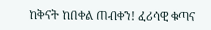ከቅናት ከበቀል ጠብቀን! ፈሪሳዊ ቁጣና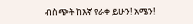ብስጭት ከእኛ የራቀ ይሁን! አሜን!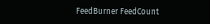FeedBurner FeedCount